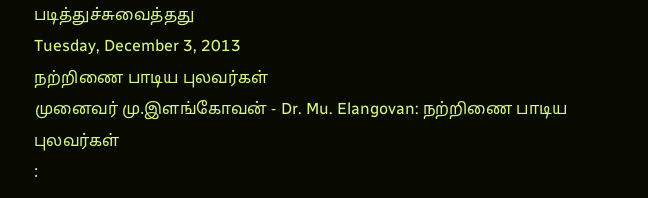படித்துச்சுவைத்தது
Tuesday, December 3, 2013
நற்றிணை பாடிய புலவர்கள்
முனைவர் மு.இளங்கோவன் - Dr. Mu. Elangovan: நற்றிணை பாடிய புலவர்கள்
: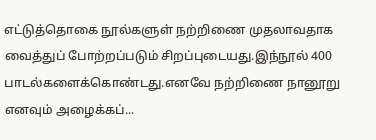எட்டுத்தொகை நூல்களுள் நற்றிணை முதலாவதாக வைத்துப் போற்றப்படும் சிறப்புடையது.இந்நூல் 400 பாடல்களைக்கொண்டது.எனவே நற்றிணை நானூறு எனவும் அழைக்கப்...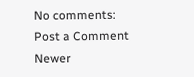No comments:
Post a Comment
Newer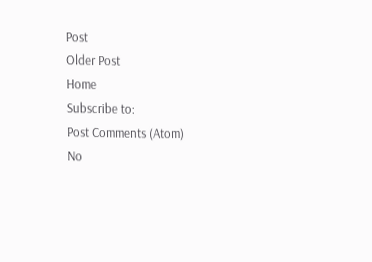Post
Older Post
Home
Subscribe to:
Post Comments (Atom)
No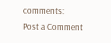comments:
Post a Comment